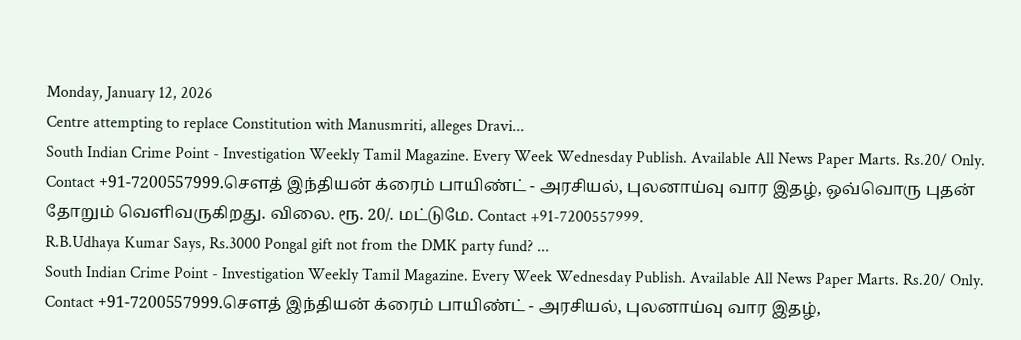Monday, January 12, 2026
Centre attempting to replace Constitution with Manusmriti, alleges Dravi...
South Indian Crime Point - Investigation Weekly Tamil Magazine. Every Week Wednesday Publish. Available All News Paper Marts. Rs.20/ Only. Contact +91-7200557999.சௌத் இந்தியன் க்ரைம் பாயிண்ட் - அரசியல், புலனாய்வு வார இதழ், ஒவ்வொரு புதன் தோறும் வெளிவருகிறது. விலை. ரூ. 20/. மட்டுமே. Contact +91-7200557999.
R.B.Udhaya Kumar Says, Rs.3000 Pongal gift not from the DMK party fund? ...
South Indian Crime Point - Investigation Weekly Tamil Magazine. Every Week Wednesday Publish. Available All News Paper Marts. Rs.20/ Only. Contact +91-7200557999.சௌத் இந்தியன் க்ரைம் பாயிண்ட் - அரசியல், புலனாய்வு வார இதழ்,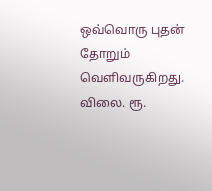ஒவ்வொரு புதன் தோறும் வெளிவருகிறது. விலை. ரூ.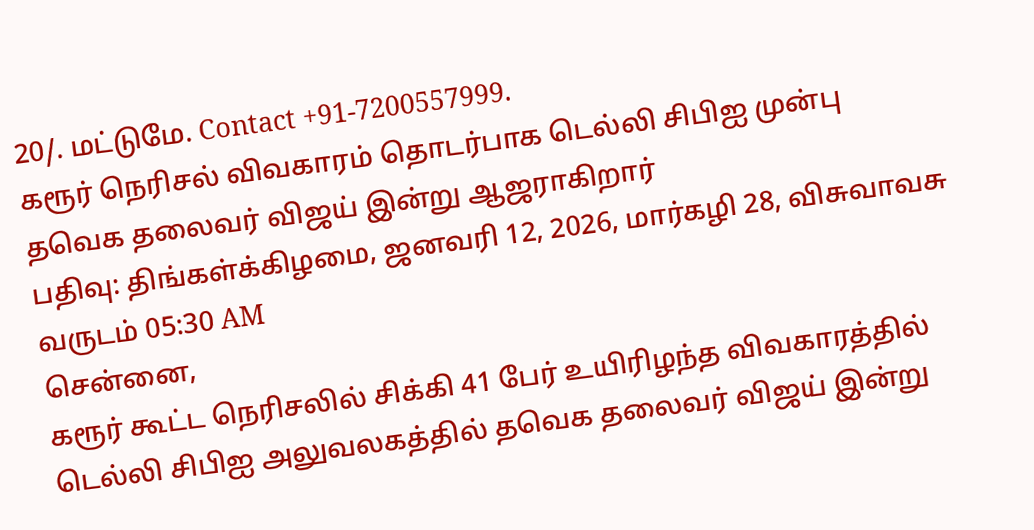20/. மட்டுமே. Contact +91-7200557999.
கரூர் நெரிசல் விவகாரம் தொடர்பாக டெல்லி சிபிஐ முன்பு தவெக தலைவர் விஜய் இன்று ஆஜராகிறார்
பதிவு: திங்கள்க்கிழமை, ஜனவரி 12, 2026, மார்கழி 28, விசுவாவசு வருடம் 05:30 AM
சென்னை,
கரூர் கூட்ட நெரிசலில் சிக்கி 41 பேர் உயிரிழந்த விவகாரத்தில் டெல்லி சிபிஐ அலுவலகத்தில் தவெக தலைவர் விஜய் இன்று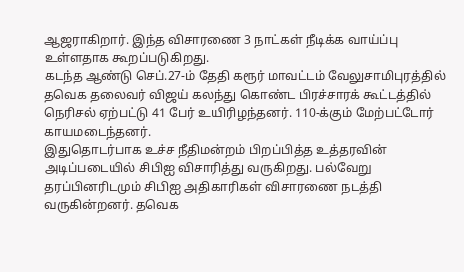ஆஜராகிறார். இந்த விசாரணை 3 நாட்கள் நீடிக்க வாய்ப்பு உள்ளதாக கூறப்படுகிறது.
கடந்த ஆண்டு செப்.27-ம் தேதி கரூர் மாவட்டம் வேலுசாமிபுரத்தில் தவெக தலைவர் விஜய் கலந்து கொண்ட பிரச்சாரக் கூட்டத்தில் நெரிசல் ஏற்பட்டு 41 பேர் உயிரிழந்தனர். 110-க்கும் மேற்பட்டோர் காயமடைந்தனர்.
இதுதொடர்பாக உச்ச நீதிமன்றம் பிறப்பித்த உத்தரவின் அடிப்படையில் சிபிஐ விசாரித்து வருகிறது. பல்வேறு தரப்பினரிடமும் சிபிஐ அதிகாரிகள் விசாரணை நடத்தி வருகின்றனர். தவெக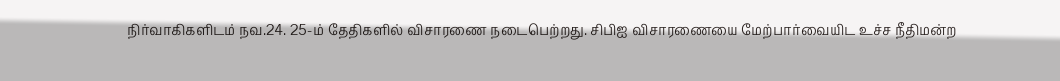நிர்வாகிகளிடம் நவ.24. 25-ம் தேதிகளில் விசாரணை நடைபெற்றது. சிபிஐ விசாரணையை மேற்பார்வையிட உச்ச நீதிமன்ற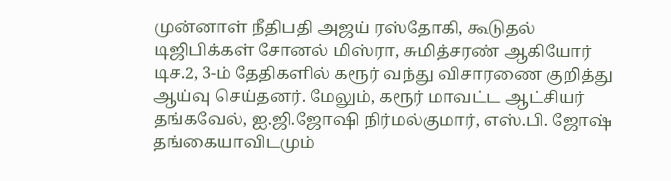முன்னாள் நீதிபதி அஜய் ரஸ்தோகி, கூடுதல் டிஜிபிக்கள் சோனல் மிஸ்ரா, சுமித்சரண் ஆகியோர் டிச.2, 3-ம் தேதிகளில் கரூர் வந்து விசாரணை குறித்து ஆய்வு செய்தனர். மேலும், கரூர் மாவட்ட ஆட்சியர் தங்கவேல், ஐ.ஜி.ஜோஷி நிர்மல்குமார், எஸ்.பி. ஜோஷ் தங்கையாவிடமும்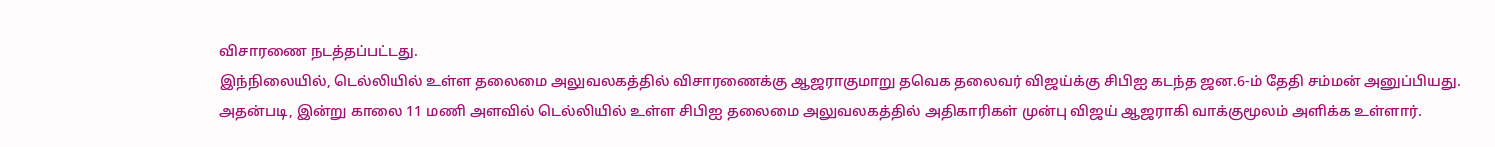விசாரணை நடத்தப்பட்டது.
இந்நிலையில், டெல்லியில் உள்ள தலைமை அலுவலகத்தில் விசாரணைக்கு ஆஜராகுமாறு தவெக தலைவர் விஜய்க்கு சிபிஐ கடந்த ஜன.6-ம் தேதி சம்மன் அனுப்பியது.
அதன்படி, இன்று காலை 11 மணி அளவில் டெல்லியில் உள்ள சிபிஐ தலைமை அலுவலகத்தில் அதிகாரிகள் முன்பு விஜய் ஆஜராகி வாக்குமூலம் அளிக்க உள்ளார்.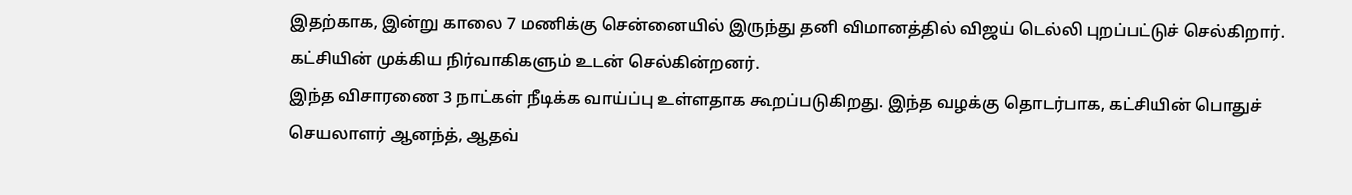இதற்காக, இன்று காலை 7 மணிக்கு சென்னையில் இருந்து தனி விமானத்தில் விஜய் டெல்லி புறப்பட்டுச் செல்கிறார். கட்சியின் முக்கிய நிர்வாகிகளும் உடன் செல்கின்றனர்.
இந்த விசாரணை 3 நாட்கள் நீடிக்க வாய்ப்பு உள்ளதாக கூறப்படுகிறது. இந்த வழக்கு தொடர்பாக, கட்சியின் பொதுச் செயலாளர் ஆனந்த், ஆதவ்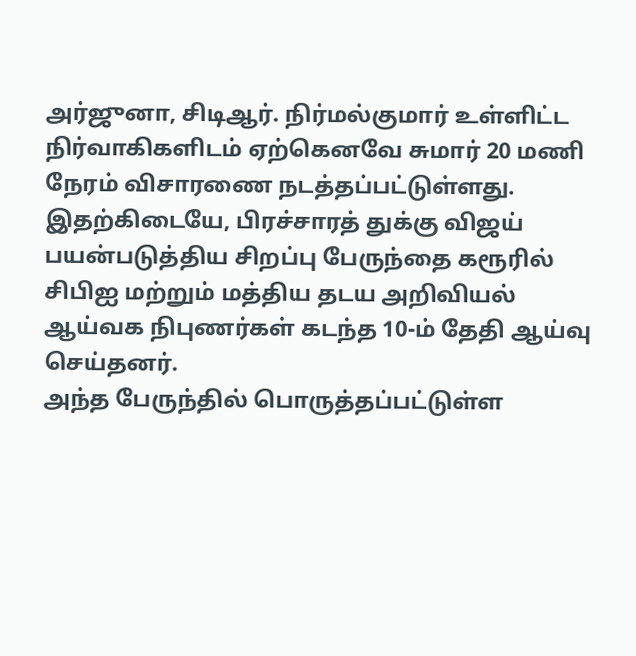அர்ஜுனா, சிடிஆர். நிர்மல்குமார் உள்ளிட்ட நிர்வாகிகளிடம் ஏற்கெனவே சுமார் 20 மணி நேரம் விசாரணை நடத்தப்பட்டுள்ளது.
இதற்கிடையே, பிரச்சாரத் துக்கு விஜய் பயன்படுத்திய சிறப்பு பேருந்தை கரூரில் சிபிஐ மற்றும் மத்திய தடய அறிவியல் ஆய்வக நிபுணர்கள் கடந்த 10-ம் தேதி ஆய்வு செய்தனர்.
அந்த பேருந்தில் பொருத்தப்பட்டுள்ள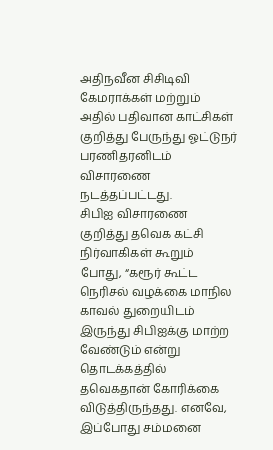அதிநவீன சிசிடிவி கேமராக்கள் மற்றும் அதில் பதிவான காட்சிகள் குறித்து பேருந்து ஓட்டுநர் பரணிதரனிடம் விசாரணை நடத்தப்பட்டது.
சிபிஐ விசாரணை குறித்து தவெக கட்சி நிர்வாகிகள் கூறும் போது, “கரூர் கூட்ட நெரிசல் வழக்கை மாநில காவல் துறையிடம் இருந்து சிபிஐக்கு மாற்ற வேண்டும் என்று தொடக்கத்தில் தவெகதான் கோரிக்கை விடுத்திருந்தது. எனவே, இப்போது சம்மனை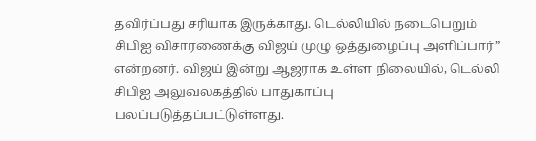தவிர்ப்பது சரியாக இருக்காது. டெல்லியில் நடைபெறும் சிபிஐ விசாரணைக்கு விஜய் முழு ஒத்துழைப்பு அளிப்பார்” என்றனர். விஜய் இன்று ஆஜராக உள்ள நிலையில், டெல்லி சிபிஐ அலுவலகத்தில் பாதுகாப்பு பலப்படுத்தப்பட்டுள்ளது.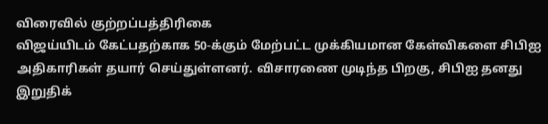விரைவில் குற்றப்பத்திரிகை
விஜய்யிடம் கேட்பதற்காக 50-க்கும் மேற்பட்ட முக்கியமான கேள்விகளை சிபிஐ அதிகாரிகள் தயார் செய்துள்ளனர். விசாரணை முடிந்த பிறகு, சிபிஐ தனது இறுதிக்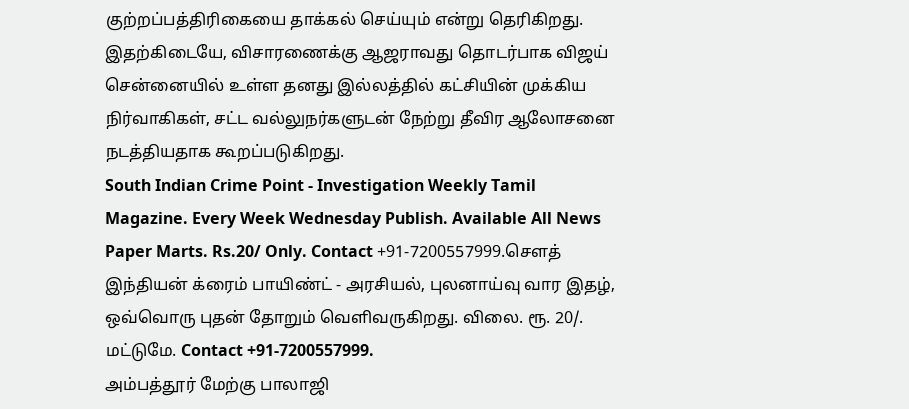குற்றப்பத்திரிகையை தாக்கல் செய்யும் என்று தெரிகிறது. இதற்கிடையே, விசாரணைக்கு ஆஜராவது தொடர்பாக விஜய் சென்னையில் உள்ள தனது இல்லத்தில் கட்சியின் முக்கிய நிர்வாகிகள், சட்ட வல்லுநர்களுடன் நேற்று தீவிர ஆலோசனை நடத்தியதாக கூறப்படுகிறது.
South Indian Crime Point - Investigation Weekly Tamil Magazine. Every Week Wednesday Publish. Available All News Paper Marts. Rs.20/ Only. Contact +91-7200557999.சௌத் இந்தியன் க்ரைம் பாயிண்ட் - அரசியல், புலனாய்வு வார இதழ், ஒவ்வொரு புதன் தோறும் வெளிவருகிறது. விலை. ரூ. 20/. மட்டுமே. Contact +91-7200557999.
அம்பத்தூர் மேற்கு பாலாஜி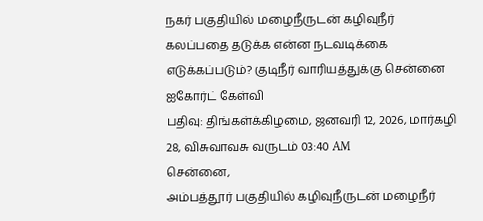நகர் பகுதியில் மழைநீருடன் கழிவுநீர் கலப்பதை தடுக்க என்ன நடவடிக்கை எடுக்கப்படும்? குடிநீர் வாரியத்துக்கு சென்னை ஐகோர்ட் கேள்வி
பதிவு: திங்கள்க்கிழமை, ஜனவரி 12, 2026, மார்கழி 28, விசுவாவசு வருடம் 03:40 AM
சென்னை,
அம்பத்தூர் பகுதியில் கழிவுநீருடன் மழைநீர்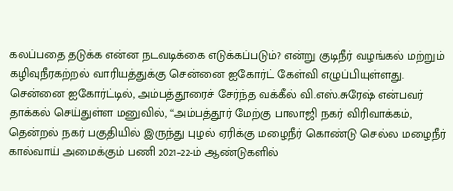கலப்பதை தடுக்க என்ன நடவடிக்கை எடுக்கப்படும்? என்று குடிநீர் வழங்கல் மற்றும் கழிவுநீரகற்றல் வாரியத்துக்கு சென்னை ஐகோர்ட் கேள்வி எழுப்பியுள்ளது.
சென்னை ஐகோர்ட்டில், அம்பத்தூரைச் சேர்ந்த வக்கீல் வி.எஸ்.சுரேஷ் என்பவர் தாக்கல் செய்துள்ள மனுவில், ‘‘அம்பத்தூர் மேற்கு பாலாஜி நகர் விரிவாக்கம், தென்றல் நகர் பகுதியில் இருந்து புழல் ஏரிக்கு மழைநீர் கொண்டு செல்ல மழைநீர் கால்வாய் அமைக்கும் பணி 2021–22-ம் ஆண்டுகளில்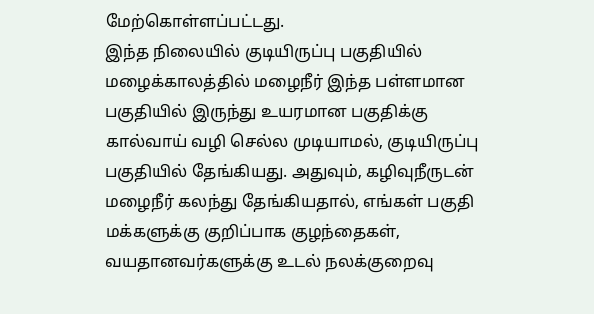மேற்கொள்ளப்பட்டது.
இந்த நிலையில் குடியிருப்பு பகுதியில் மழைக்காலத்தில் மழைநீர் இந்த பள்ளமான பகுதியில் இருந்து உயரமான பகுதிக்கு கால்வாய் வழி செல்ல முடியாமல், குடியிருப்பு பகுதியில் தேங்கியது. அதுவும், கழிவுநீருடன் மழைநீர் கலந்து தேங்கியதால், எங்கள் பகுதி மக்களுக்கு குறிப்பாக குழந்தைகள், வயதானவர்களுக்கு உடல் நலக்குறைவு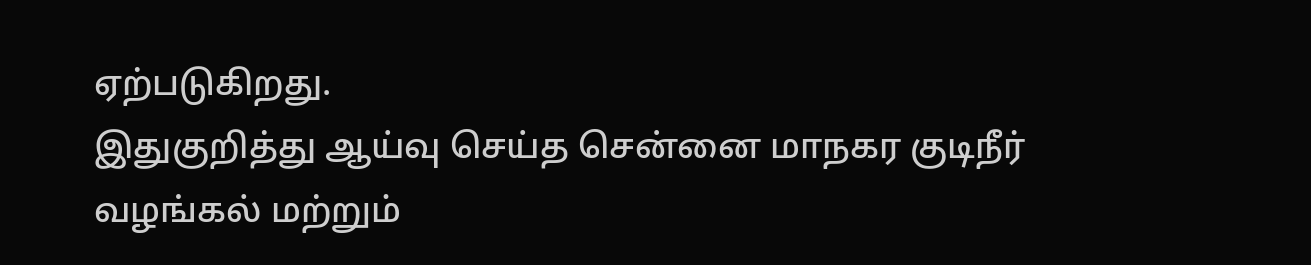ஏற்படுகிறது.
இதுகுறித்து ஆய்வு செய்த சென்னை மாநகர குடிநீர் வழங்கல் மற்றும்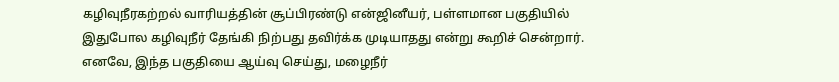கழிவுநீரகற்றல் வாரியத்தின் சூப்பிரண்டு என்ஜினீயர், பள்ளமான பகுதியில் இதுபோல கழிவுநீர் தேங்கி நிற்பது தவிர்க்க முடியாதது என்று கூறிச் சென்றார்.
எனவே, இந்த பகுதியை ஆய்வு செய்து, மழைநீர்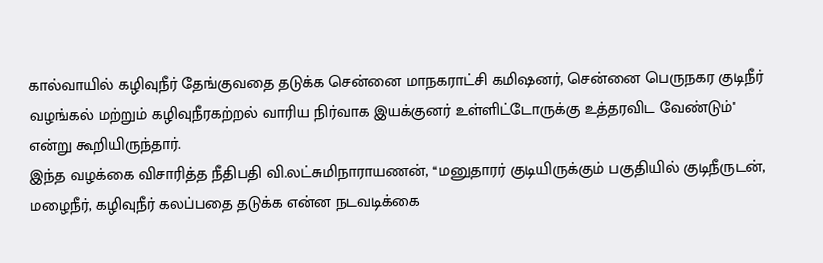கால்வாயில் கழிவுநீர் தேங்குவதை தடுக்க சென்னை மாநகராட்சி கமிஷனர், சென்னை பெருநகர குடிநீர் வழங்கல் மற்றும் கழிவுநீரகற்றல் வாரிய நிர்வாக இயக்குனர் உள்ளிட்டோருக்கு உத்தரவிட வேண்டும்'' என்று கூறியிருந்தார்.
இந்த வழக்கை விசாரித்த நீதிபதி வி.லட்சுமிநாராயணன், ‘‘மனுதாரர் குடியிருக்கும் பகுதியில் குடிநீருடன், மழைநீர், கழிவுநீர் கலப்பதை தடுக்க என்ன நடவடிக்கை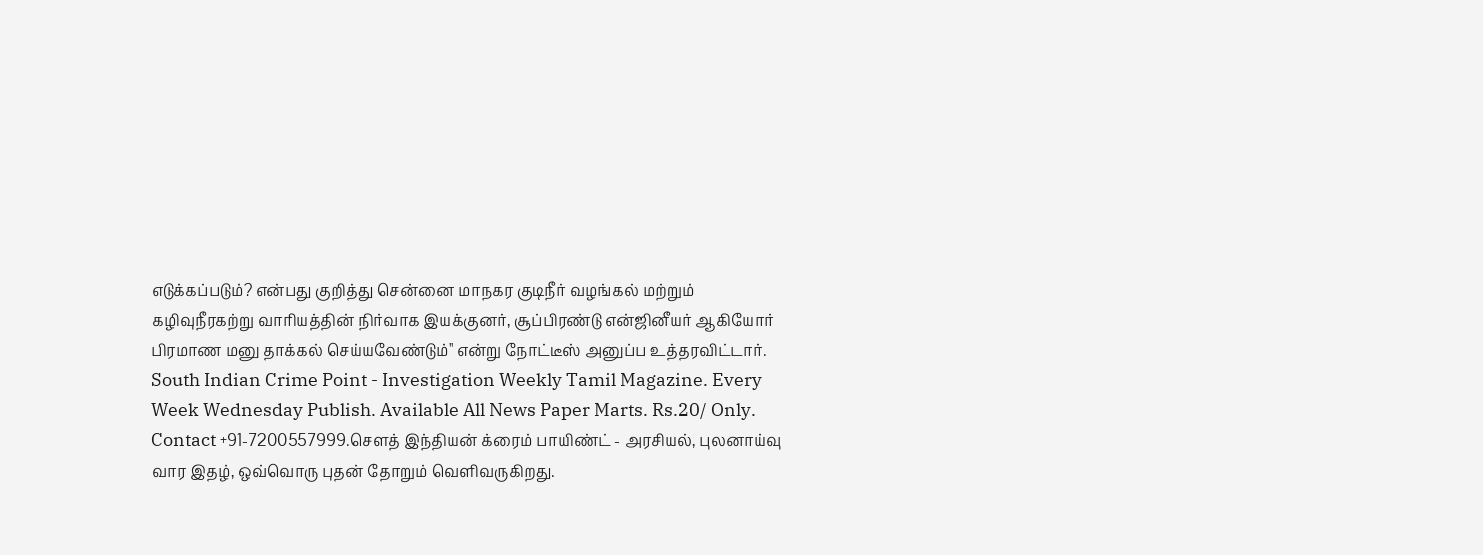எடுக்கப்படும்? என்பது குறித்து சென்னை மாநகர குடிநீர் வழங்கல் மற்றும் கழிவுநீரகற்று வாரியத்தின் நிர்வாக இயக்குனர், சூப்பிரண்டு என்ஜினீயர் ஆகியோர் பிரமாண மனு தாக்கல் செய்யவேண்டும்'' என்று நோட்டீஸ் அனுப்ப உத்தரவிட்டார்.
South Indian Crime Point - Investigation Weekly Tamil Magazine. Every Week Wednesday Publish. Available All News Paper Marts. Rs.20/ Only. Contact +91-7200557999.சௌத் இந்தியன் க்ரைம் பாயிண்ட் - அரசியல், புலனாய்வு வார இதழ், ஒவ்வொரு புதன் தோறும் வெளிவருகிறது.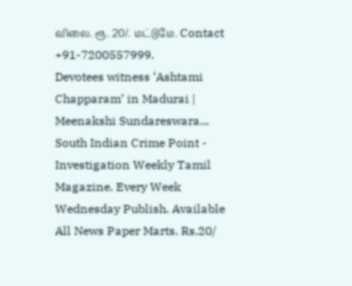விலை. ரூ. 20/. மட்டுமே. Contact +91-7200557999.
Devotees witness ‘Ashtami Chapparam’ in Madurai | Meenakshi Sundareswara...
South Indian Crime Point - Investigation Weekly Tamil Magazine. Every Week Wednesday Publish. Available All News Paper Marts. Rs.20/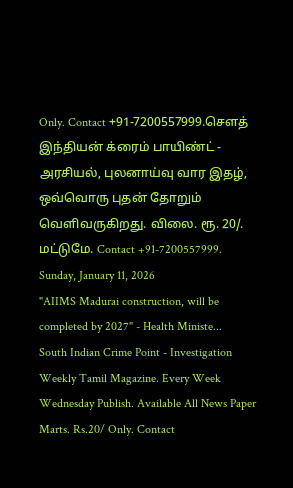Only. Contact +91-7200557999.சௌத் இந்தியன் க்ரைம் பாயிண்ட் - அரசியல், புலனாய்வு வார இதழ், ஒவ்வொரு புதன் தோறும் வெளிவருகிறது. விலை. ரூ. 20/. மட்டுமே. Contact +91-7200557999.
Sunday, January 11, 2026
"AIIMS Madurai construction, will be completed by 2027" - Health Ministe...
South Indian Crime Point - Investigation Weekly Tamil Magazine. Every Week Wednesday Publish. Available All News Paper Marts. Rs.20/ Only. Contact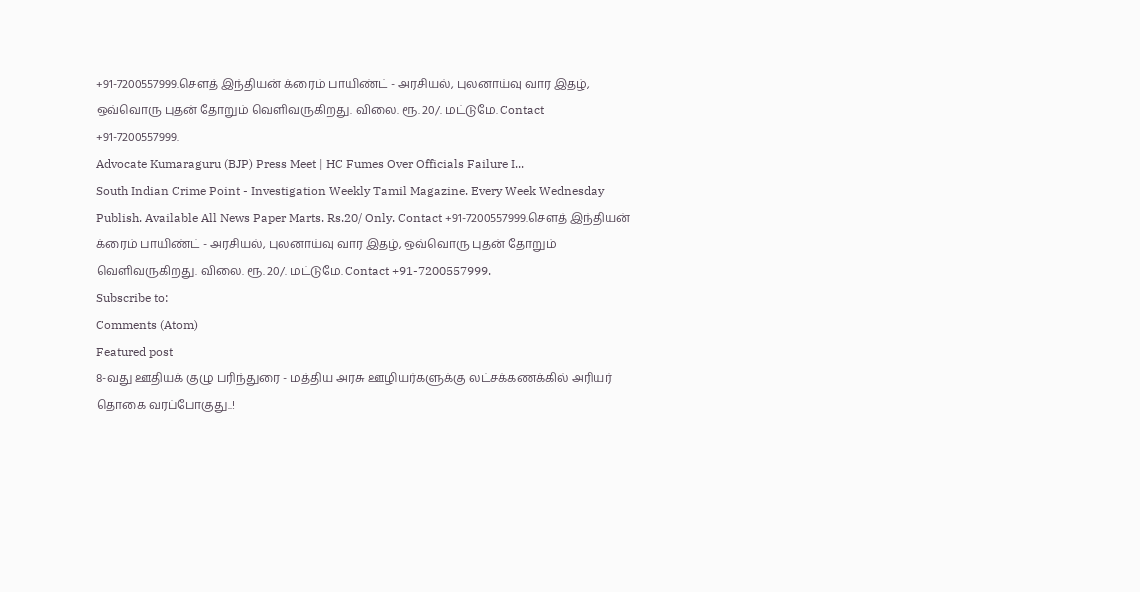+91-7200557999.சௌத் இந்தியன் க்ரைம் பாயிண்ட் - அரசியல், புலனாய்வு வார இதழ், ஒவ்வொரு புதன் தோறும் வெளிவருகிறது. விலை. ரூ. 20/. மட்டுமே. Contact +91-7200557999.
Advocate Kumaraguru (BJP) Press Meet | HC Fumes Over Officials Failure I...
South Indian Crime Point - Investigation Weekly Tamil Magazine. Every Week Wednesday Publish. Available All News Paper Marts. Rs.20/ Only. Contact +91-7200557999.சௌத் இந்தியன் க்ரைம் பாயிண்ட் - அரசியல், புலனாய்வு வார இதழ், ஒவ்வொரு புதன் தோறும் வெளிவருகிறது. விலை. ரூ. 20/. மட்டுமே. Contact +91-7200557999.
Subscribe to:
Comments (Atom)
Featured post
8-வது ஊதியக் குழு பரிந்துரை - மத்திய அரசு ஊழியர்களுக்கு லட்சக்கணக்கில் அரியர் தொகை வரப்போகுது..!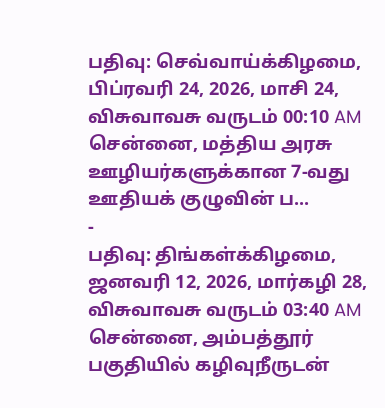பதிவு: செவ்வாய்க்கிழமை, பிப்ரவரி 24, 2026, மாசி 24, விசுவாவசு வருடம் 00:10 AM சென்னை, மத்திய அரசு ஊழியர்களுக்கான 7-வது ஊதியக் குழுவின் ப...
-
பதிவு: திங்கள்க்கிழமை, ஜனவரி 12, 2026, மார்கழி 28, விசுவாவசு வருடம் 03:40 AM சென்னை, அம்பத்தூர் பகுதியில் கழிவுநீருடன்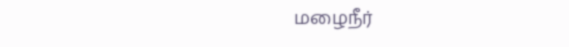மழைநீர்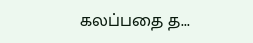கலப்பதை த...